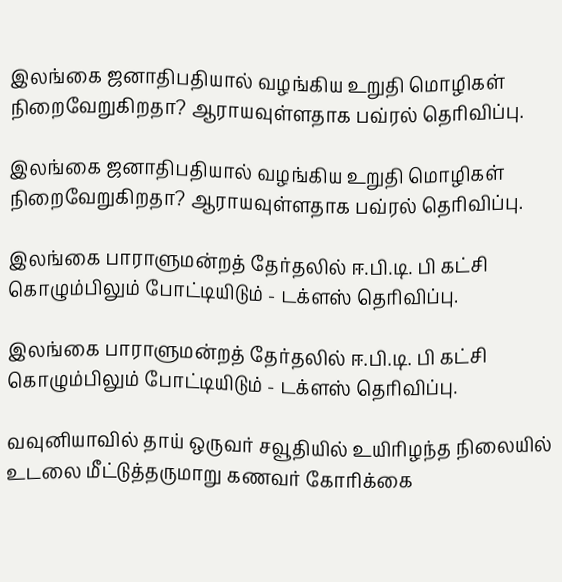இலங்கை ஜனாதிபதியால் வழங்கிய உறுதி மொழிகள் நிறைவேறுகிறதா? ஆராயவுள்ளதாக பவ்ரல் தெரிவிப்பு.

இலங்கை ஜனாதிபதியால் வழங்கிய உறுதி மொழிகள் நிறைவேறுகிறதா? ஆராயவுள்ளதாக பவ்ரல் தெரிவிப்பு.

இலங்கை பாராளுமன்றத் தேர்தலில் ஈ.பி.டி. பி கட்சி கொழும்பிலும் போட்டியிடும் - டக்ளஸ் தெரிவிப்பு.

இலங்கை பாராளுமன்றத் தேர்தலில் ஈ.பி.டி. பி கட்சி கொழும்பிலும் போட்டியிடும் - டக்ளஸ் தெரிவிப்பு.

வவுனியாவில் தாய் ஒருவர் சவூதியில் உயிரிழந்த நிலையில் உடலை மீட்டுத்தருமாறு கணவர் கோரிக்கை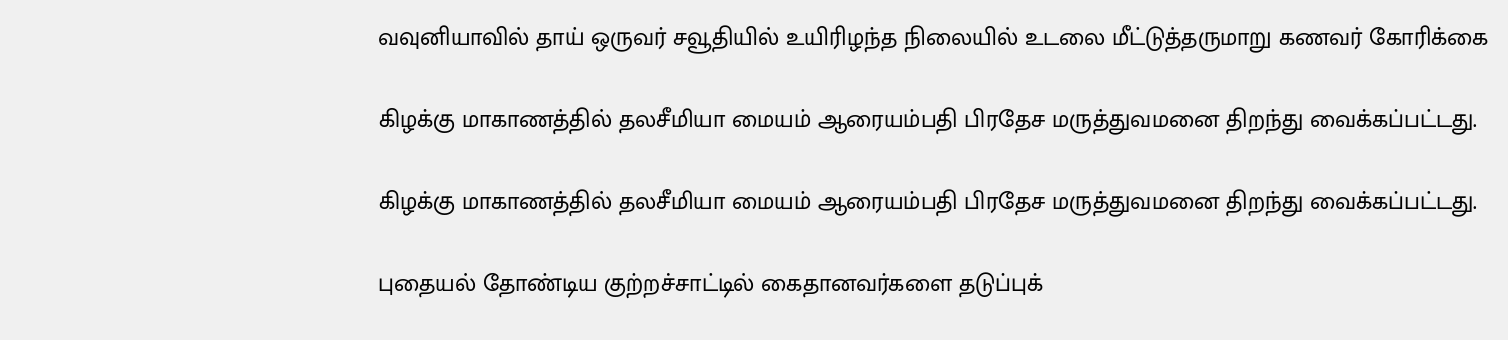வவுனியாவில் தாய் ஒருவர் சவூதியில் உயிரிழந்த நிலையில் உடலை மீட்டுத்தருமாறு கணவர் கோரிக்கை

கிழக்கு மாகாணத்தில் தலசீமியா மையம் ஆரையம்பதி பிரதேச மருத்துவமனை திறந்து வைக்கப்பட்டது.

கிழக்கு மாகாணத்தில் தலசீமியா மையம் ஆரையம்பதி பிரதேச மருத்துவமனை திறந்து வைக்கப்பட்டது.

புதையல் தோண்டிய குற்றச்சாட்டில் கைதானவர்களை தடுப்புக்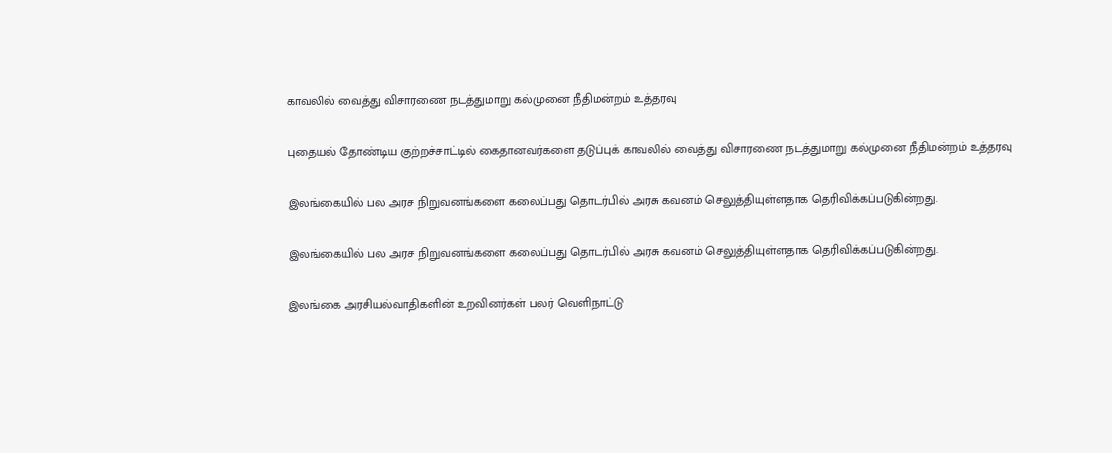காவலில் வைத்து விசாரணை நடத்துமாறு கல்முனை நீதிமன்றம் உத்தரவு

புதையல் தோண்டிய குற்றச்சாட்டில் கைதானவர்களை தடுப்புக் காவலில் வைத்து விசாரணை நடத்துமாறு கல்முனை நீதிமன்றம் உத்தரவு

இலங்கையில் பல அரச நிறுவனங்களை கலைப்பது தொடர்பில் அரசு கவனம் செலுத்தியுள்ளதாக தெரிவிக்கப்படுகின்றது.

இலங்கையில் பல அரச நிறுவனங்களை கலைப்பது தொடர்பில் அரசு கவனம் செலுத்தியுள்ளதாக தெரிவிக்கப்படுகின்றது.

இலங்கை அரசியல்வாதிகளின் உறவினர்கள் பலர் வெளிநாட்டு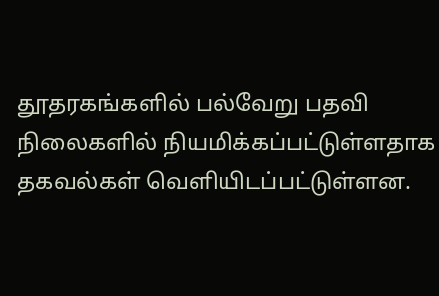தூதரகங்களில் பல்வேறு பதவி நிலைகளில் நியமிக்கப்பட்டுள்ளதாக தகவல்கள் வெளியிடப்பட்டுள்ளன.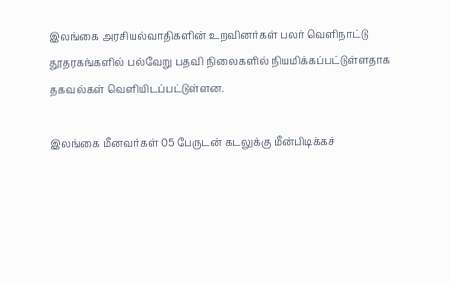இலங்கை அரசியல்வாதிகளின் உறவினர்கள் பலர் வெளிநாட்டு தூதரகங்களில் பல்வேறு பதவி நிலைகளில் நியமிக்கப்பட்டுள்ளதாக தகவல்கள் வெளியிடப்பட்டுள்ளன.

இலங்கை மீனவர்கள் 05 பேருடன் கடலுக்கு மீன்பிடிக்கச்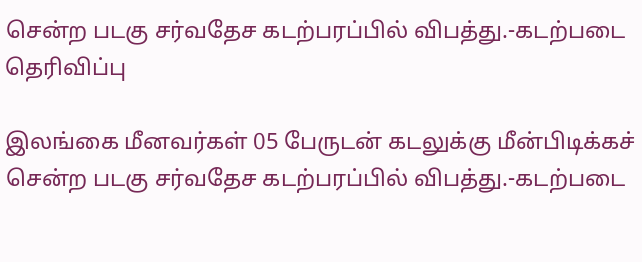சென்ற படகு சர்வதேச கடற்பரப்பில் விபத்து.-கடற்படை தெரிவிப்பு

இலங்கை மீனவர்கள் 05 பேருடன் கடலுக்கு மீன்பிடிக்கச் சென்ற படகு சர்வதேச கடற்பரப்பில் விபத்து.-கடற்படை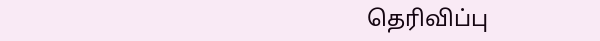தெரிவிப்பு